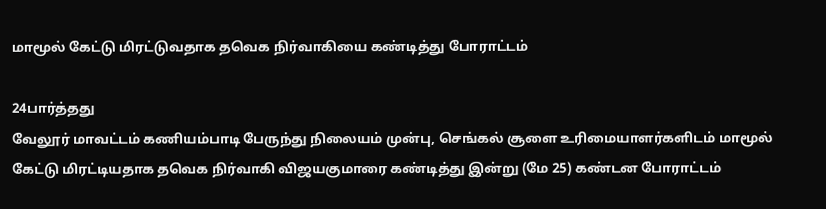மாமூல் கேட்டு மிரட்டுவதாக தவெக நிர்வாகியை கண்டித்து போராட்டம்

24பார்த்தது
வேலூர் மாவட்டம் கணியம்பாடி பேருந்து நிலையம் முன்பு, செங்கல் சூளை உரிமையாளர்களிடம் மாமூல் கேட்டு மிரட்டியதாக தவெக நிர்வாகி விஜயகுமாரை கண்டித்து இன்று (மே 25) கண்டன போராட்டம்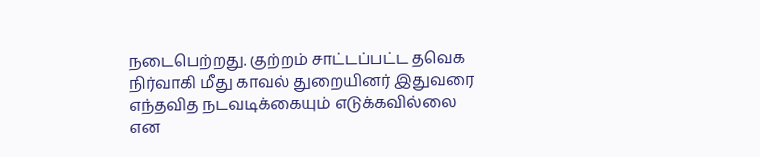நடைபெற்றது. குற்றம் சாட்டப்பட்ட தவெக நிர்வாகி மீது காவல் துறையினர் இதுவரை எந்தவித நடவடிக்கையும் எடுக்கவில்லை என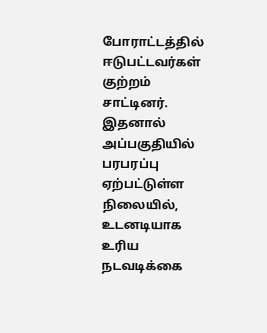போராட்டத்தில் ஈடுபட்டவர்கள் குற்றம் சாட்டினர். இதனால் அப்பகுதியில் பரபரப்பு ஏற்பட்டுள்ள நிலையில், உடனடியாக உரிய நடவடிக்கை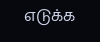எடுக்க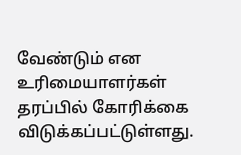வேண்டும் என உரிமையாளர்கள் தரப்பில் கோரிக்கை விடுக்கப்பட்டுள்ளது.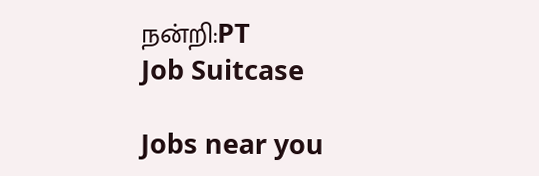நன்றி:PT
Job Suitcase

Jobs near you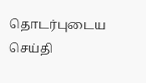தொடர்புடைய செய்தி